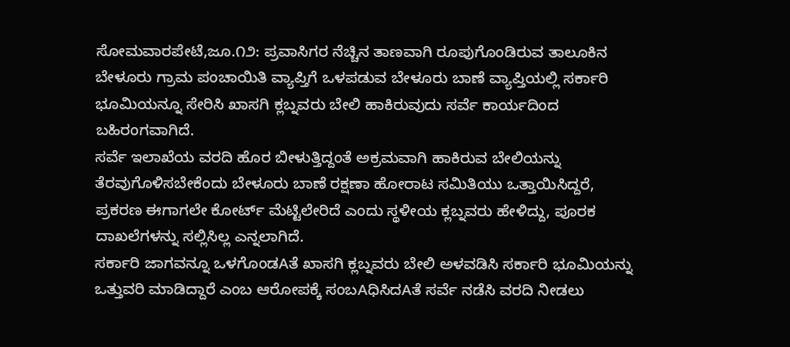ಸೋಮವಾರಪೇಟೆ,ಜೂ.೧೨: ಪ್ರವಾಸಿಗರ ನೆಚ್ಚಿನ ತಾಣವಾಗಿ ರೂಪುಗೊಂಡಿರುವ ತಾಲೂಕಿನ ಬೇಳೂರು ಗ್ರಾಮ ಪಂಚಾಯಿತಿ ವ್ಯಾಪ್ತಿಗೆ ಒಳಪಡುವ ಬೇಳೂರು ಬಾಣೆ ವ್ಯಾಪ್ತಿಯಲ್ಲಿ ಸರ್ಕಾರಿ ಭೂಮಿಯನ್ನೂ ಸೇರಿಸಿ ಖಾಸಗಿ ಕ್ಲಬ್ನವರು ಬೇಲಿ ಹಾಕಿರುವುದು ಸರ್ವೆ ಕಾರ್ಯದಿಂದ ಬಹಿರಂಗವಾಗಿದೆ.
ಸರ್ವೆ ಇಲಾಖೆಯ ವರದಿ ಹೊರ ಬೀಳುತ್ತಿದ್ದಂತೆ ಅಕ್ರಮವಾಗಿ ಹಾಕಿರುವ ಬೇಲಿಯನ್ನು ತೆರವುಗೊಳಿಸಬೇಕೆಂದು ಬೇಳೂರು ಬಾಣೆ ರಕ್ಷಣಾ ಹೋರಾಟ ಸಮಿತಿಯು ಒತ್ತಾಯಿಸಿದ್ದರೆ, ಪ್ರಕರಣ ಈಗಾಗಲೇ ಕೋರ್ಟ್ ಮೆಟ್ಟಿಲೇರಿದೆ ಎಂದು ಸ್ಥಳೀಯ ಕ್ಲಬ್ನವರು ಹೇಳಿದ್ದು, ಪೂರಕ ದಾಖಲೆಗಳನ್ನು ಸಲ್ಲಿಸಿಲ್ಲ ಎನ್ನಲಾಗಿದೆ.
ಸರ್ಕಾರಿ ಜಾಗವನ್ನೂ ಒಳಗೊಂಡAತೆ ಖಾಸಗಿ ಕ್ಲಬ್ನವರು ಬೇಲಿ ಅಳವಡಿಸಿ ಸರ್ಕಾರಿ ಭೂಮಿಯನ್ನು ಒತ್ತುವರಿ ಮಾಡಿದ್ದಾರೆ ಎಂಬ ಆರೋಪಕ್ಕೆ ಸಂಬAಧಿಸಿದAತೆ ಸರ್ವೆ ನಡೆಸಿ ವರದಿ ನೀಡಲು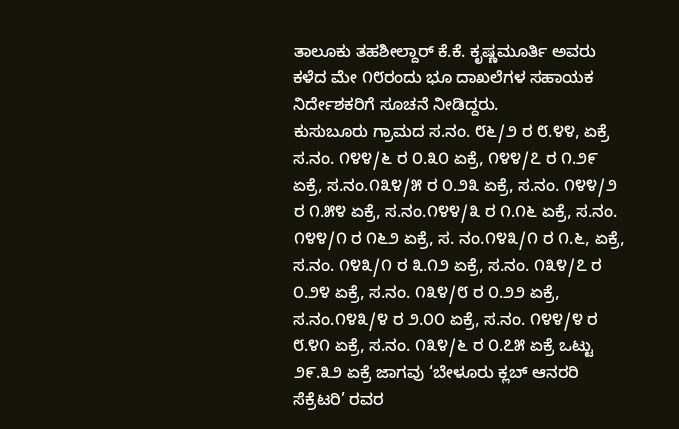ತಾಲೂಕು ತಹಶೀಲ್ದಾರ್ ಕೆ.ಕೆ. ಕೃಷ್ಣಮೂರ್ತಿ ಅವರು ಕಳೆದ ಮೇ ೧೮ರಂದು ಭೂ ದಾಖಲೆಗಳ ಸಹಾಯಕ ನಿರ್ದೇಶಕರಿಗೆ ಸೂಚನೆ ನೀಡಿದ್ದರು.
ಕುಸುಬೂರು ಗ್ರಾಮದ ಸ.ನಂ. ೮೬/೨ ರ ೮.೪೪, ಏಕ್ರೆ ಸ.ನಂ. ೧೪೪/೬ ರ ೦.೩೦ ಏಕ್ರೆ, ೧೪೪/೭ ರ ೧.೨೯ ಏಕ್ರೆ, ಸ.ನಂ.೧೩೪/೫ ರ ೦.೨೩ ಏಕ್ರೆ, ಸ.ನಂ. ೧೪೪/೨ ರ ೧.೫೪ ಏಕ್ರೆ, ಸ.ನಂ.೧೪೪/೩ ರ ೧.೧೬ ಏಕ್ರೆ, ಸ.ನಂ. ೧೪೪/೧ ರ ೧೬೨ ಏಕ್ರೆ, ಸ. ನಂ.೧೪೩/೧ ರ ೧.೬, ಏಕ್ರೆ, ಸ.ನಂ. ೧೪೩/೧ ರ ೩.೧೨ ಏಕ್ರೆ, ಸ.ನಂ. ೧೩೪/೭ ರ ೦.೨೪ ಏಕ್ರೆ, ಸ.ನಂ. ೧೩೪/೮ ರ ೦.೨೨ ಏಕ್ರೆ, ಸ.ನಂ.೧೪೩/೪ ರ ೨.೦೦ ಏಕ್ರೆ, ಸ.ನಂ. ೧೪೪/೪ ರ ೮.೪೧ ಏಕ್ರೆ, ಸ.ನಂ. ೧೩೪/೬ ರ ೦.೭೫ ಏಕ್ರೆ ಒಟ್ಟು ೨೯.೩೨ ಏಕ್ರೆ ಜಾಗವು ‘ಬೇಳೂರು ಕ್ಲಬ್ ಆನರರಿ ಸೆಕ್ರೆಟರಿ’ ರವರ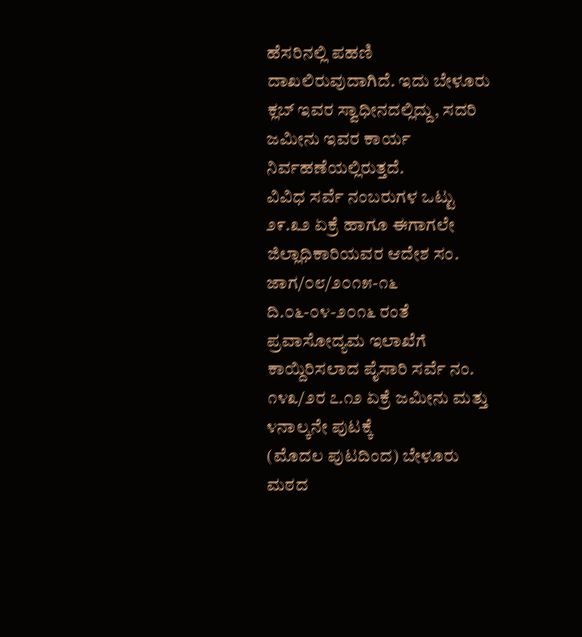ಹೆಸರಿನಲ್ಲಿ ಪಹಣಿ ದಾಖಲಿರುವುದಾಗಿದೆ. ಇದು ಬೇಳೂರು ಕ್ಲಬ್ ಇವರ ಸ್ವಾಧೀನದಲ್ಲಿದ್ದು, ಸದರಿ ಜಮೀನು ಇವರ ಕಾರ್ಯ ನಿರ್ವಹಣೆಯಲ್ಲಿರುತ್ತದೆ.
ವಿವಿಧ ಸರ್ವೆ ನಂಬರುಗಳ ಒಟ್ಟು ೨೯.೩೨ ಏಕ್ರೆ ಹಾಗೂ ಈಗಾಗಲೇ ಜಿಲ್ಲಾಧಿಕಾರಿಯವರ ಆದೇಶ ಸಂ. ಜಾಗ/೦೮/೨೦೧೫-೧೬ ದಿ.೦೬-೦೪-೨೦೧೬ ರಂತೆ ಪ್ರವಾಸೋದ್ಯಮ ಇಲಾಖೆಗೆ ಕಾಯ್ದಿರಿಸಲಾದ ಪೈಸಾರಿ ಸರ್ವೆ ನಂ. ೧೪೩/೨ರ ೭.೧೨ ಏಕ್ರೆ ಜಮೀನು ಮತ್ತು ೪ನಾಲ್ಕನೇ ಪುಟಕ್ಕೆ
(ಮೊದಲ ಪುಟದಿಂದ) ಬೇಳೂರು ಮಠದ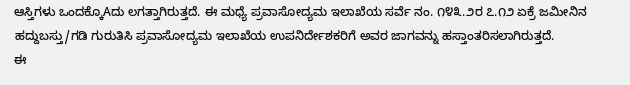ಆಸ್ತಿಗಳು ಒಂದಕ್ಕೊAದು ಲಗತ್ತಾಗಿರುತ್ತದೆ. ಈ ಮಧ್ಯೆ ಪ್ರವಾಸೋದ್ಯಮ ಇಲಾಖೆಯ ಸರ್ವೆ ನಂ. ೧೪೩.೨ರ ೭.೧೨ ಏಕ್ರೆ ಜಮೀನಿನ ಹದ್ದುಬಸ್ತು/ಗಡಿ ಗುರುತಿಸಿ ಪ್ರವಾಸೋದ್ಯಮ ಇಲಾಖೆಯ ಉಪನಿರ್ದೇಶಕರಿಗೆ ಅವರ ಜಾಗವನ್ನು ಹಸ್ತಾಂತರಿಸಲಾಗಿರುತ್ತದೆ.
ಈ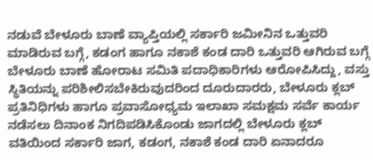ನಡುವೆ ಬೇಳೂರು ಬಾಣೆ ವ್ಯಾಪ್ತಿಯಲ್ಲಿ ಸರ್ಕಾರಿ ಜಮೀನಿನ ಒತ್ತುವರಿ ಮಾಡಿರುವ ಬಗ್ಗೆ, ಕಡಂಗ ಹಾಗೂ ನಕಾಶೆ ಕಂಡ ದಾರಿ ಒತ್ತುವರಿ ಆಗಿರುವ ಬಗ್ಗೆ ಬೇಳೂರು ಬಾಣೆ ಹೋರಾಟ ಸಮಿತಿ ಪದಾಧಿಕಾರಿಗಳು ಆರೋಪಿಸಿದ್ದು, ವಸ್ತು ಸ್ಥಿತಿಯನ್ನು ಪರಿಶೀಲಿಸಬೇಕಿರುವುದರಿಂದ ದೂರುದಾರರು, ಬೇಳೂರು ಕ್ಲಬ್ ಪ್ರತಿನಿಧಿಗಳು ಹಾಗೂ ಪ್ರವಾಸೋಧ್ಯಮ ಇಲಾಖಾ ಸಮಕ್ಷಮ ಸರ್ವೆ ಕಾರ್ಯ ನಡೆಸಲು ದಿನಾಂಕ ನಿಗದಿಪಡಿಸಿಕೊಂಡು ಜಾಗದಲ್ಲಿ ಬೇಳೂರು ಕ್ಲಬ್ ವತಿಯಿಂದ ಸರ್ಕಾರಿ ಜಾಗ, ಕಡಂಗ, ನಕಾಶೆ ಕಂಡ ದಾರಿ ಏನಾದರೂ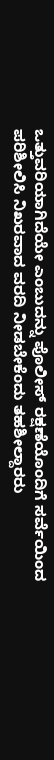ಒತ್ತುವರಿಯಾಗಿದೆಯೇ ಎಂಬುದನ್ನು ಪೊಲೀಸ್ ರಕ್ಷಣೆಯೊಂದಿಗೆ ಸರ್ವೆಯಿಂದ ಪರಿಶೀಲಿಸಿ ನಿಖರವಾದ ವರದಿ ನೀಡಬೇಕೆಂದು ತಹಶೀಲ್ದಾರರು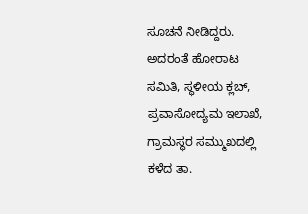ಸೂಚನೆ ನೀಡಿದ್ದರು.
ಅದರಂತೆ ಹೋರಾಟ ಸಮಿತಿ, ಸ್ಥಳೀಯ ಕ್ಲಬ್, ಪ್ರವಾಸೋದ್ಯಮ ಇಲಾಖೆ, ಗ್ರಾಮಸ್ಥರ ಸಮ್ಮುಖದಲ್ಲಿ ಕಳೆದ ತಾ.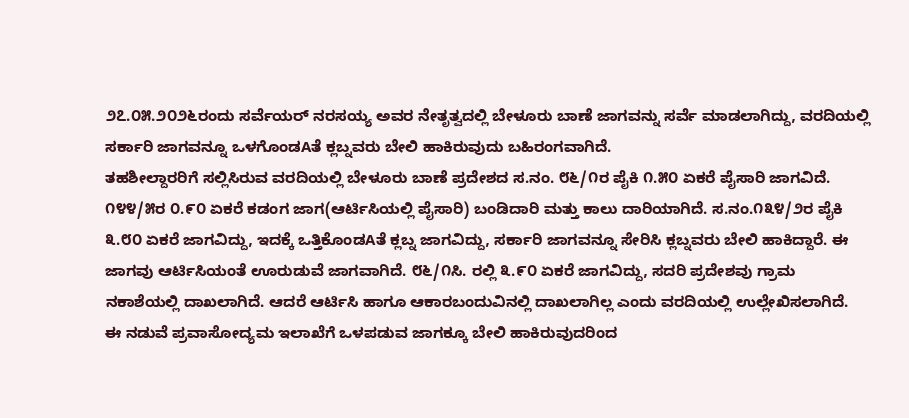೨೭.೦೫.೨೦೨೬ರಂದು ಸರ್ವೆಯರ್ ನರಸಯ್ಯ ಅವರ ನೇತೃತ್ವದಲ್ಲಿ ಬೇಳೂರು ಬಾಣೆ ಜಾಗವನ್ನು ಸರ್ವೆ ಮಾಡಲಾಗಿದ್ದು, ವರದಿಯಲ್ಲಿ ಸರ್ಕಾರಿ ಜಾಗವನ್ನೂ ಒಳಗೊಂಡAತೆ ಕ್ಲಬ್ನವರು ಬೇಲಿ ಹಾಕಿರುವುದು ಬಹಿರಂಗವಾಗಿದೆ.
ತಹಶೀಲ್ದಾರರಿಗೆ ಸಲ್ಲಿಸಿರುವ ವರದಿಯಲ್ಲಿ ಬೇಳೂರು ಬಾಣೆ ಪ್ರದೇಶದ ಸ.ನಂ. ೮೬/೧ರ ಪೈಕಿ ೧.೫೦ ಏಕರೆ ಪೈಸಾರಿ ಜಾಗವಿದೆ. ೧೪೪/೫ರ ೦.೯೦ ಏಕರೆ ಕಡಂಗ ಜಾಗ(ಆರ್ಟಿಸಿಯಲ್ಲಿ ಪೈಸಾರಿ) ಬಂಡಿದಾರಿ ಮತ್ತು ಕಾಲು ದಾರಿಯಾಗಿದೆ. ಸ.ನಂ.೧೩೪/೨ರ ಪೈಕಿ ೩.೮೦ ಏಕರೆ ಜಾಗವಿದ್ದು, ಇದಕ್ಕೆ ಒತ್ತಿಕೊಂಡAತೆ ಕ್ಲಬ್ನ ಜಾಗವಿದ್ದು, ಸರ್ಕಾರಿ ಜಾಗವನ್ನೂ ಸೇರಿಸಿ ಕ್ಲಬ್ನವರು ಬೇಲಿ ಹಾಕಿದ್ದಾರೆ. ಈ ಜಾಗವು ಆರ್ಟಿಸಿಯಂತೆ ಊರುಡುವೆ ಜಾಗವಾಗಿದೆ. ೮೬/೧ಸಿ. ರಲ್ಲಿ ೩.೯೦ ಏಕರೆ ಜಾಗವಿದ್ದು, ಸದರಿ ಪ್ರದೇಶವು ಗ್ರಾಮ ನಕಾಶೆಯಲ್ಲಿ ದಾಖಲಾಗಿದೆ. ಆದರೆ ಆರ್ಟಿಸಿ ಹಾಗೂ ಆಕಾರಬಂದುವಿನಲ್ಲಿ ದಾಖಲಾಗಿಲ್ಲ ಎಂದು ವರದಿಯಲ್ಲಿ ಉಲ್ಲೇಖಿಸಲಾಗಿದೆ.
ಈ ನಡುವೆ ಪ್ರವಾಸೋದ್ಯಮ ಇಲಾಖೆಗೆ ಒಳಪಡುವ ಜಾಗಕ್ಕೂ ಬೇಲಿ ಹಾಕಿರುವುದರಿಂದ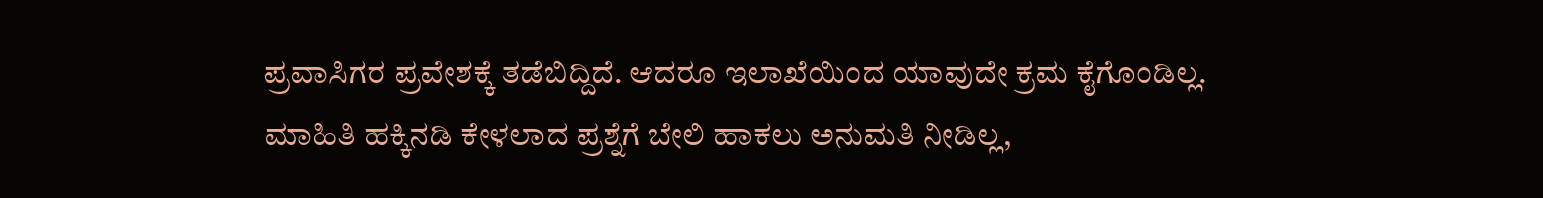ಪ್ರವಾಸಿಗರ ಪ್ರವೇಶಕ್ಕೆ ತಡೆಬಿದ್ದಿದೆ. ಆದರೂ ಇಲಾಖೆಯಿಂದ ಯಾವುದೇ ಕ್ರಮ ಕೈಗೊಂಡಿಲ್ಲ. ಮಾಹಿತಿ ಹಕ್ಕಿನಡಿ ಕೇಳಲಾದ ಪ್ರಶ್ನೆಗೆ ಬೇಲಿ ಹಾಕಲು ಅನುಮತಿ ನೀಡಿಲ್ಲ,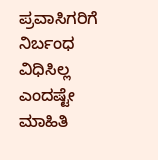ಪ್ರವಾಸಿಗರಿಗೆ ನಿರ್ಬಂಧ ವಿಧಿಸಿಲ್ಲ ಎಂದಷ್ಟೇ ಮಾಹಿತಿ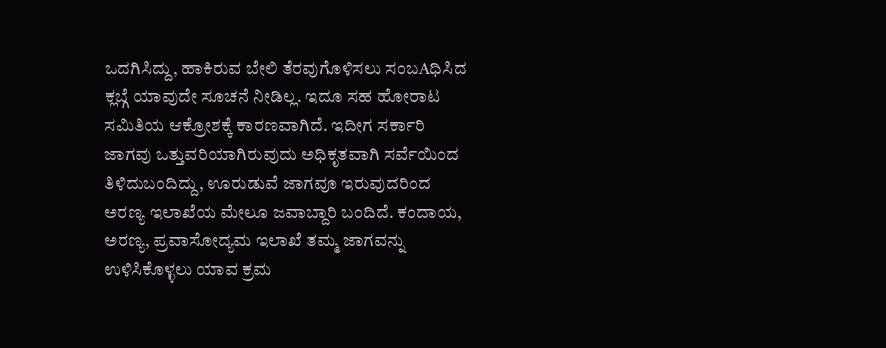ಒದಗಿಸಿದ್ದು, ಹಾಕಿರುವ ಬೇಲಿ ತೆರವುಗೊಳಿಸಲು ಸಂಬAಧಿಸಿದ ಕ್ಲಬ್ಗೆ ಯಾವುದೇ ಸೂಚನೆ ನೀಡಿಲ್ಲ. ಇದೂ ಸಹ ಹೋರಾಟ ಸಮಿತಿಯ ಆಕ್ರೋಶಕ್ಕೆ ಕಾರಣವಾಗಿದೆ. ಇದೀಗ ಸರ್ಕಾರಿ ಜಾಗವು ಒತ್ತುವರಿಯಾಗಿರುವುದು ಅಧಿಕೃತವಾಗಿ ಸರ್ವೆಯಿಂದ ತಿಳಿದುಬಂದಿದ್ದು, ಊರುಡುವೆ ಜಾಗವೂ ಇರುವುದರಿಂದ ಅರಣ್ಯ ಇಲಾಖೆಯ ಮೇಲೂ ಜವಾಬ್ದಾರಿ ಬಂದಿದೆ. ಕಂದಾಯ, ಅರಣ್ಯ, ಪ್ರವಾಸೋದ್ಯಮ ಇಲಾಖೆ ತಮ್ಮ ಜಾಗವನ್ನು ಉಳಿಸಿಕೊಳ್ಳಲು ಯಾವ ಕ್ರಮ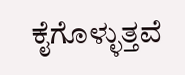ಕೈಗೊಳ್ಳುತ್ತವೆ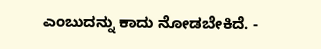ಎಂಬುದನ್ನು ಕಾದು ನೋಡಬೇಕಿದೆ. -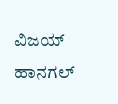ವಿಜಯ್ ಹಾನಗಲ್